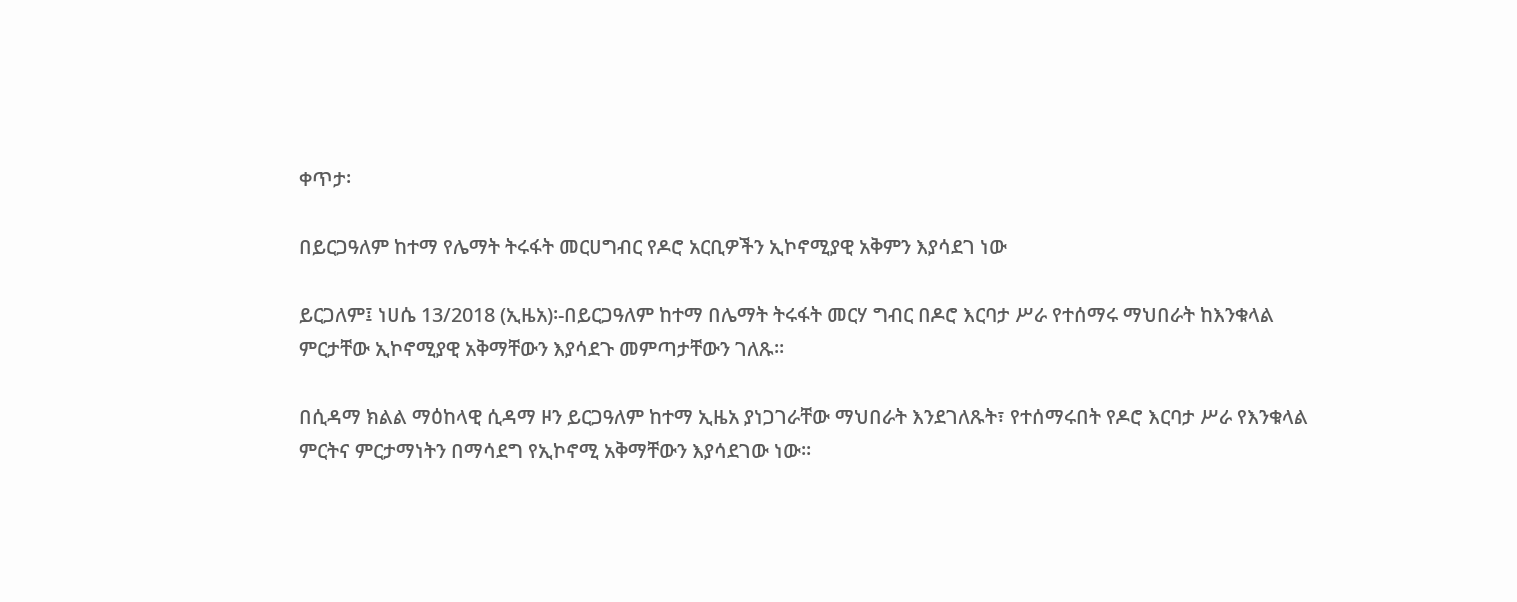ቀጥታ፡

በይርጋዓለም ከተማ የሌማት ትሩፋት መርሀግብር የዶሮ አርቢዎችን ኢኮኖሚያዊ አቅምን እያሳደገ ነው

ይርጋለም፤ ነሀሴ 13/2018 (ኢዜአ)፡-በይርጋዓለም ከተማ በሌማት ትሩፋት መርሃ ግብር በዶሮ እርባታ ሥራ የተሰማሩ ማህበራት ከእንቁላል ምርታቸው ኢኮኖሚያዊ አቅማቸውን እያሳደጉ መምጣታቸውን ገለጹ።

በሲዳማ ክልል ማዕከላዊ ሲዳማ ዞን ይርጋዓለም ከተማ ኢዜአ ያነጋገራቸው ማህበራት እንደገለጹት፣ የተሰማሩበት የዶሮ እርባታ ሥራ የእንቁላል ምርትና ምርታማነትን በማሳደግ የኢኮኖሚ አቅማቸውን እያሳደገው ነው።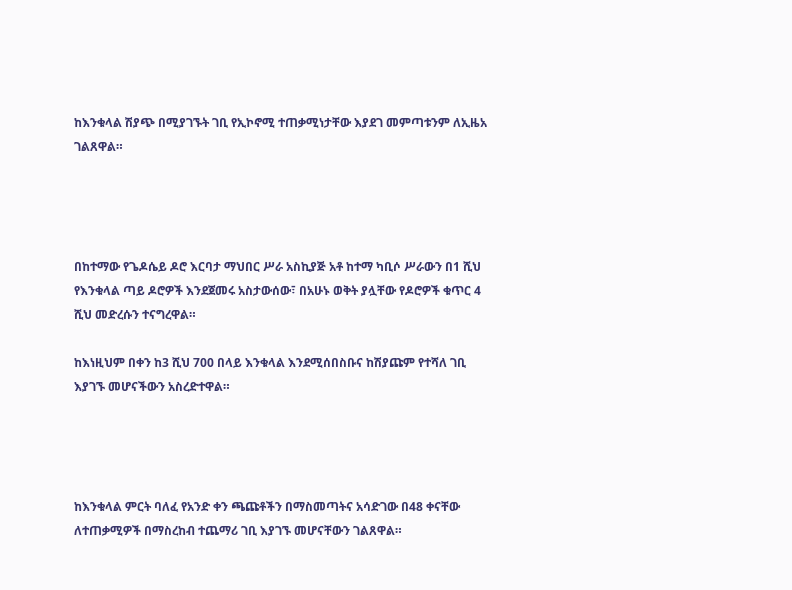ከእንቁላል ሽያጭ በሚያገኙት ገቢ የኢኮኖሚ ተጠቃሚነታቸው እያደገ መምጣቱንም ለኢዜአ ገልጸዋል።




በከተማው የጌዶሴይ ዶሮ እርባታ ማህበር ሥራ አስኪያጅ አቶ ከተማ ካቢሶ ሥራውን በ1 ሺህ የእንቁላል ጣይ ዶሮዎች እንደጀመሩ አስታውሰው፣ በአሁኑ ወቅት ያሏቸው የዶሮዎች ቁጥር 4 ሺህ መድረሱን ተናግረዋል።

ከእነዚህም በቀን ከ3 ሺህ 700 በላይ እንቁላል እንደሚሰበስቡና ከሽያጩም የተሻለ ገቢ እያገኙ መሆናችውን አስረድተዋል።




ከእንቁላል ምርት ባለፈ የአንድ ቀን ጫጩቶችን በማስመጣትና አሳድገው በ48 ቀናቸው ለተጠቃሚዎች በማስረከብ ተጨማሪ ገቢ እያገኙ መሆናቸውን ገልጸዋል።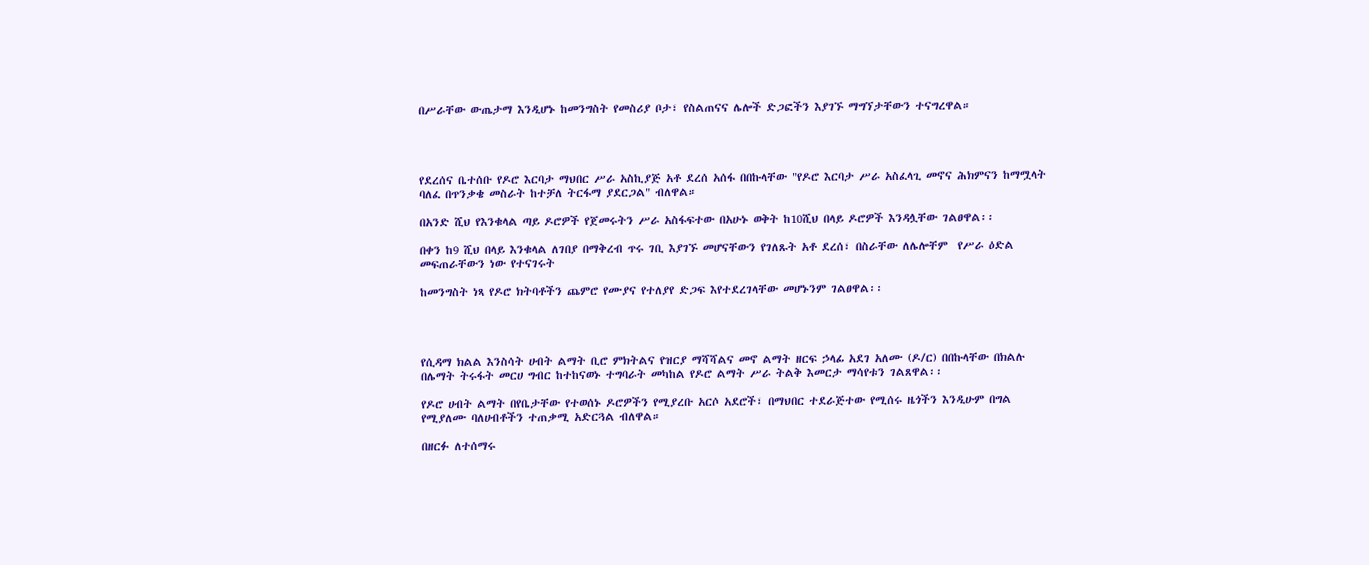በሥራቸው ውጤታማ እንዲሆኑ ከመንግስት የመስሪያ ቦታ፣ የስልጠናና ሌሎች ድጋፎችን እያገኙ ማግኘታቸውን ተናግረዋል።




የደረሰና ቤተሰቡ የዶሮ እርባታ ማህበር ሥራ አስኪያጅ አቶ ደረሰ አሰፋ በበኩላቸው "የዶሮ እርባታ ሥራ አስፈላጊ መኖና ሕክምናን ከማሟላት ባለፈ በጥንቃቄ መስራት ከተቻለ ትርፋማ ያደርጋል" ብለዋል።

በአንድ ሺህ የእንቁላል ጣይ ዶሮዎች የጀመሩትን ሥራ አስፋፍተው በአሁኑ ወቅት ከ10ሺህ በላይ ዶሮዎች እንዳሏቸው ገልፀዋል፡፡

በቀን ከ9 ሺህ በላይ እንቁላል ለገበያ በማቅረብ ጥሩ ገቢ እያገኙ መሆናቸውን የገለጹት አቶ ደረሰ፣ በስራቸው ለሌሎቸም  የሥራ ዕድል መፍጠራቸውን ነው የተናገሩት

ከመንግስት ነጻ የዶሮ ክትባቶችን ጨምሮ የሙያና የተለያየ ድጋፍ እየተደረገላቸው መሆኑንም ገልፀዋል፡፡




የሲዳማ ክልል እንስሳት ሀብት ልማት ቢሮ ምክትልና የዝርያ ማሻሻልና መኖ ልማት ዘርፍ ኃላፊ አደገ አለሙ (ዶ/ር) በበኩላቸው በክልሉ በሌማት ትሩፋት መርሀ ግብር ከተከናወኑ ተግባራት መካከል የዶሮ ልማት ሥራ ትልቅ እመርታ ማሳየቱን ገልጸዋል፡፡

የዶሮ ሀብት ልማት በየቤታቸው የተወሰኑ ዶሮዎችን የሚያረቡ አርሶ አደሮች፣ በማህበር ተደራጅተው የሚሰሩ ዜጎችን እንዲሁም በግል የሚያለሙ ባለሀብቶችን ተጠቃሚ አድርጓል ብለዋል።

በዘርፉ ለተሰማሩ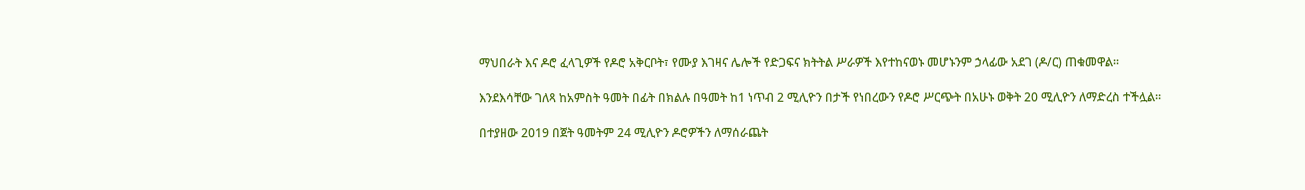ማህበራት እና ዶሮ ፈላጊዎች የዶሮ አቅርቦት፣ የሙያ እገዛና ሌሎች የድጋፍና ክትትል ሥራዎች እየተከናወኑ መሆኑንም ኃላፊው አደገ (ዶ/ር) ጠቁመዋል፡፡

እንደእሳቸው ገለጻ ከአምስት ዓመት በፊት በክልሉ በዓመት ከ1 ነጥብ 2 ሚሊዮን በታች የነበረውን የዶሮ ሥርጭት በአሁኑ ወቅት 20 ሚሊዮን ለማድረስ ተችሏል።

በተያዘው 2019 በጀት ዓመትም 24 ሚሊዮን ዶሮዎችን ለማሰራጨት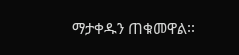ማታቀዱን ጠቁመዋል፡፡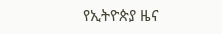የኢትዮጵያ ዜና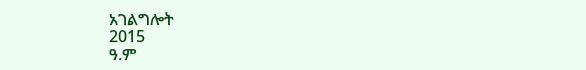አገልግሎት
2015
ዓ.ም